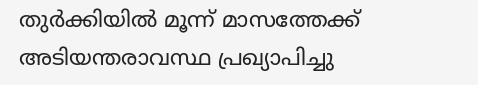തുര്‍ക്കിയില്‍ മൂന്ന് മാസത്തേക്ക് അടിയന്തരാവസ്ഥ പ്രഖ്യാപിച്ചു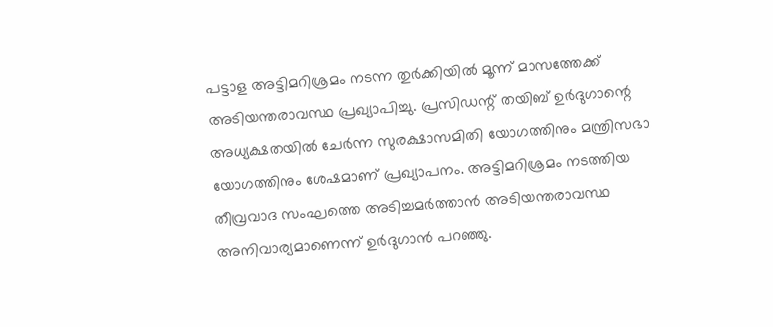പട്ടാള അട്ടിമറിശ്രമം നടന്ന തുര്‍ക്കിയില്‍ മൂന്ന് മാസത്തേക്ക് അടിയന്തരാവസ്ഥ പ്രഖ്യാപിച്ചു. പ്രസിഡന്റ് തയിബ് ഉര്‍ദുഗാന്റെ അധ്യക്ഷതയില്‍ ചേര്‍ന്ന സുരക്ഷാസമിതി യോഗത്തിനും മന്ത്രിസഭാ യോഗത്തിനും ശേഷമാണ് പ്രഖ്യാപനം. അട്ടിമറിശ്രമം നടത്തിയ തീവ്രവാദ സംഘത്തെ അടിച്ചമര്‍ത്താന്‍ അടിയന്തരാവസ്ഥ അനിവാര്യമാണെന്ന് ഉര്‍ദുഗാന്‍ പറഞ്ഞു.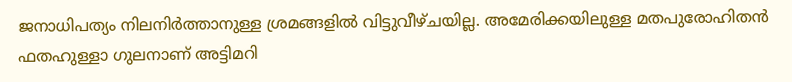ജനാധിപത്യം നിലനിര്‍ത്താനുള്ള ശ്രമങ്ങളില്‍ വിട്ടുവീഴ്ചയില്ല. അമേരിക്കയിലുള്ള മതപുരോഹിതന്‍ ഫതഹുള്ളാ ഗുലനാണ് അട്ടിമറി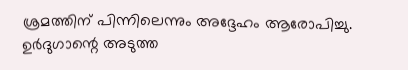ശ്രമത്തിന് പിന്നിലെന്നും അദ്ദേഹം ആരോപിച്ചു. ഉര്‍ദുഗാന്റെ അടുത്ത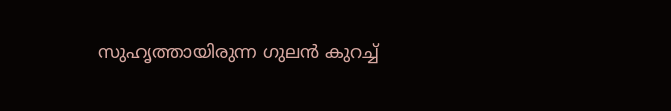സുഹൃത്തായിരുന്ന ഗുലന്‍ കുറച്ച്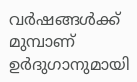വര്‍ഷങ്ങള്‍ക്ക് മുമ്പാണ് ഉര്‍ദുഗാനുമായി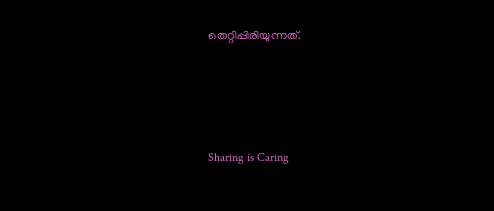തെറ്റിപ്പിരിയുന്നത്.




Sharing is Caring